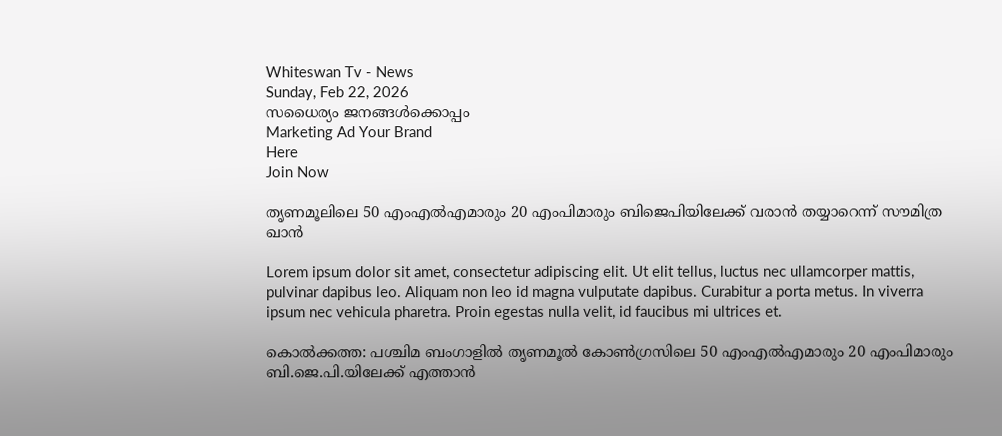Whiteswan Tv - News
Sunday, Feb 22, 2026
സധൈര്യം ജനങ്ങൾക്കൊപ്പം
Marketing Ad Your Brand
Here
Join Now

തൃണമൂലിലെ 50 എംഎൽഎമാരും 20 എംപിമാരും ബിജെപിയിലേക്ക് വരാൻ തയ്യാറെന്ന് സൗമിത്ര ഖാൻ

Lorem ipsum dolor sit amet, consectetur adipiscing elit. Ut elit tellus, luctus nec ullamcorper mattis, pulvinar dapibus leo. Aliquam non leo id magna vulputate dapibus. Curabitur a porta metus. In viverra ipsum nec vehicula pharetra. Proin egestas nulla velit, id faucibus mi ultrices et.

കൊൽക്കത്ത: പശ്ചിമ ബംഗാളിൽ തൃണമൂൽ കോൺഗ്രസിലെ 50 എംഎൽഎമാരും 20 എംപിമാരും ബി.ജെ.പി.യിലേക്ക് എത്താൻ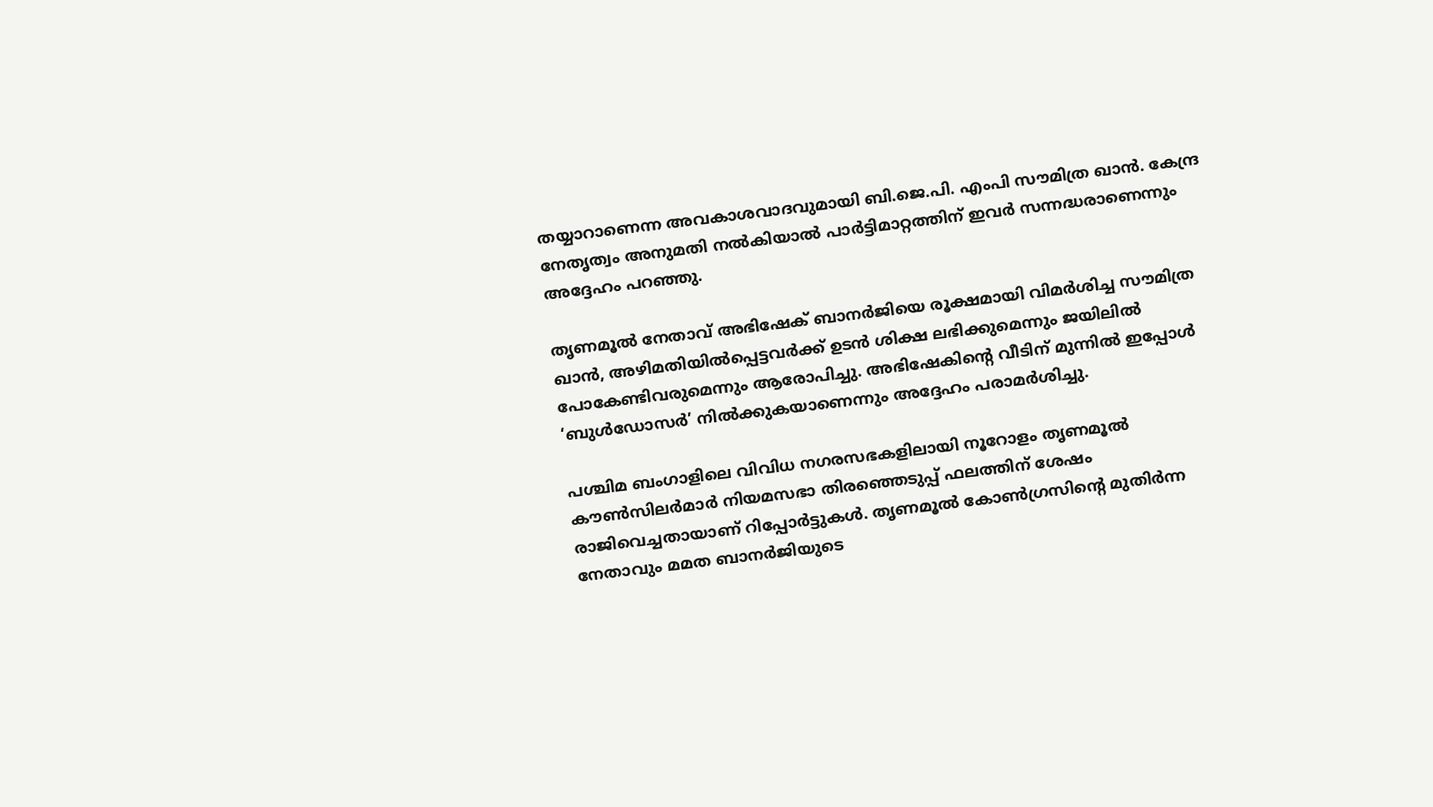തയ്യാറാണെന്ന അവകാശവാദവുമായി ബി.ജെ.പി. എംപി സൗമിത്ര ഖാൻ. കേന്ദ്ര നേതൃത്വം അനുമതി നൽകിയാൽ പാർട്ടിമാറ്റത്തിന് ഇവർ സന്നദ്ധരാണെന്നും അദ്ദേഹം പറഞ്ഞു.

തൃണമൂൽ നേതാവ് അഭിഷേക് ബാനർജിയെ രൂക്ഷമായി വിമർശിച്ച സൗമിത്ര ഖാൻ, അഴിമതിയിൽപ്പെട്ടവർക്ക് ഉടൻ ശിക്ഷ ലഭിക്കുമെന്നും ജയിലിൽ പോകേണ്ടിവരുമെന്നും ആരോപിച്ചു. അഭിഷേകിന്റെ വീടിന് മുന്നിൽ ഇപ്പോൾ ‘ബുൾഡോസർ’ നിൽക്കുകയാണെന്നും അദ്ദേഹം പരാമർശിച്ചു.

പശ്ചിമ ബംഗാളിലെ വിവിധ നഗരസഭകളിലായി നൂറോളം തൃണമൂൽ കൗൺസിലർമാർ നിയമസഭാ തിരഞ്ഞെടുപ്പ് ഫലത്തിന് ശേഷം രാജിവെച്ചതായാണ് റിപ്പോർട്ടുകൾ. തൃണമൂൽ കോൺഗ്രസിന്റെ മുതിർന്ന നേതാവും മമത ബാനർജിയുടെ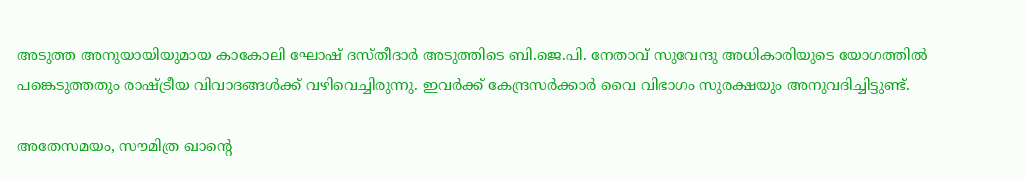അടുത്ത അനുയായിയുമായ കാകോലി ഘോഷ് ദസ്തീദാർ അടുത്തിടെ ബി.ജെ.പി. നേതാവ് സുവേന്ദു അധികാരിയുടെ യോഗത്തിൽ പങ്കെടുത്തതും രാഷ്ട്രീയ വിവാദങ്ങൾക്ക് വഴിവെച്ചിരുന്നു. ഇവർക്ക് കേന്ദ്രസർക്കാർ വൈ വിഭാഗം സുരക്ഷയും അനുവദിച്ചിട്ടുണ്ട്.

അതേസമയം, സൗമിത്ര ഖാന്റെ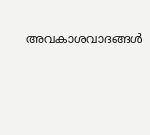അവകാശവാദങ്ങൾ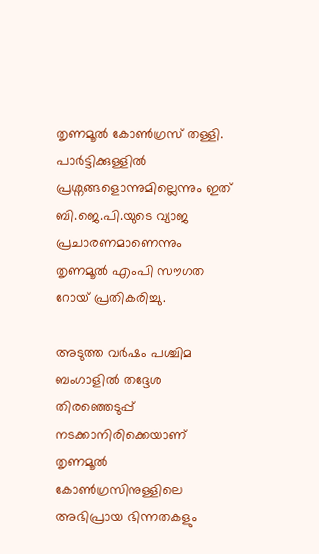തൃണമൂൽ കോൺഗ്രസ് തള്ളി. പാർട്ടിക്കുള്ളിൽ പ്രശ്നങ്ങളൊന്നുമില്ലെന്നും ഇത് ബി.ജെ.പി.യുടെ വ്യാജ പ്രചാരണമാണെന്നും തൃണമൂൽ എംപി സൗഗത റോയ് പ്രതികരിച്ചു.

അടുത്ത വർഷം പശ്ചിമ ബംഗാളിൽ തദ്ദേശ തിരഞ്ഞെടുപ്പ് നടക്കാനിരിക്കെയാണ് തൃണമൂൽ കോൺഗ്രസിനുള്ളിലെ അഭിപ്രായ ഭിന്നതകളും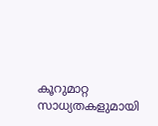കൂറുമാറ്റ സാധ്യതകളുമായി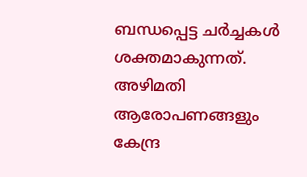ബന്ധപ്പെട്ട ചർച്ചകൾ ശക്തമാകുന്നത്. അഴിമതി ആരോപണങ്ങളും കേന്ദ്ര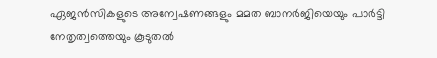ഏജൻസികളുടെ അന്വേഷണങ്ങളും മമത ബാനർജിയെയും പാർട്ടി നേതൃത്വത്തെയും കൂടുതൽ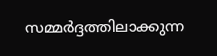സമ്മർദ്ദത്തിലാക്കുന്ന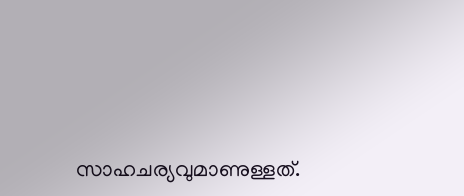സാഹചര്യവുമാണുള്ളത്.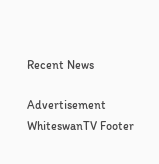Recent News

Advertisement
WhiteswanTV Footer